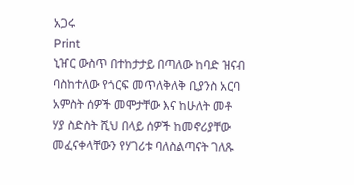አጋሩ
Print
ኒዠር ውስጥ በተከታታይ በጣለው ከባድ ዝናብ ባስከተለው የጎርፍ መጥለቅለቅ ቢያንስ አርባ አምስት ሰዎች መሞታቸው እና ከሁለት መቶ ሃያ ስድስት ሺህ በላይ ሰዎች ከመኖሪያቸው መፈናቀላቸውን የሃገሪቱ ባለስልጣናት ገለጹ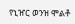የኒዠር ወንዝ ሞልቶ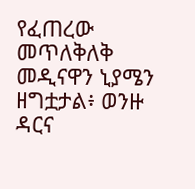የፈጠረው መጥለቅለቅ መዲናዋን ኒያሜን ዘግቷታል፥ ወንዙ ዳርና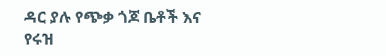ዳር ያሉ የጭቃ ጎጆ ቤቶች እና የሩዝ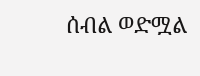ሰብል ወድሟል